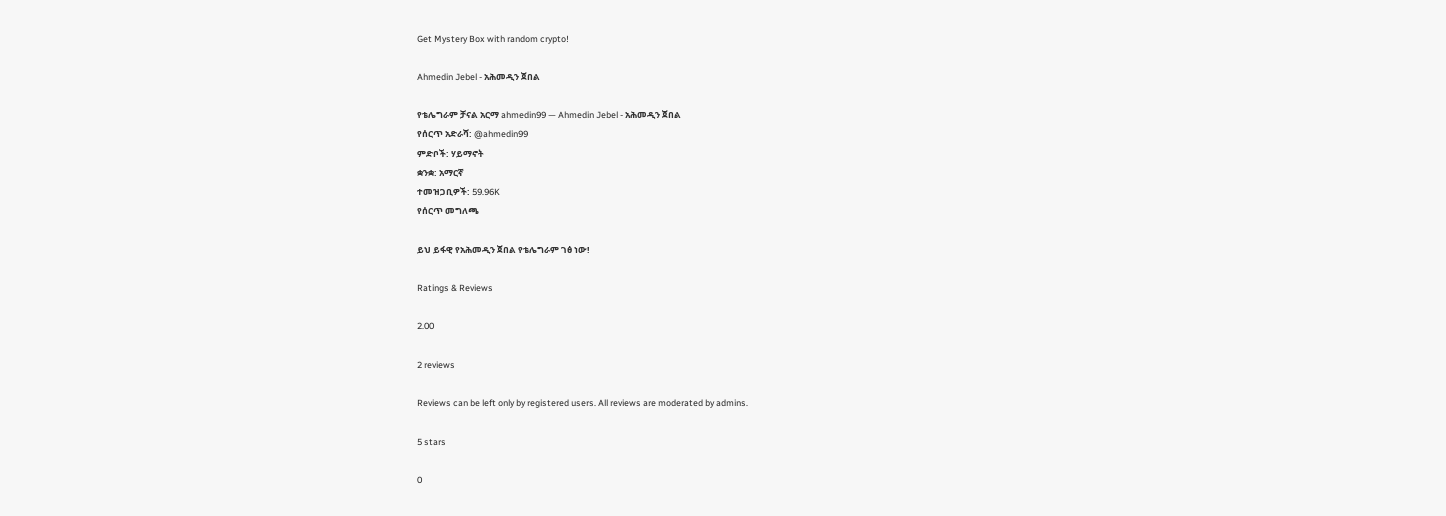Get Mystery Box with random crypto!

Ahmedin Jebel - አሕመዲን ጀበል

የቴሌግራም ቻናል አርማ ahmedin99 — Ahmedin Jebel - አሕመዲን ጀበል
የሰርጥ አድራሻ: @ahmedin99
ምድቦች: ሃይማኖት
ቋንቋ: አማርኛ
ተመዝጋቢዎች: 59.96K
የሰርጥ መግለጫ

ይህ ይፋዊ የአሕመዲን ጀበል የቴሌግራም ገፅ ነው!

Ratings & Reviews

2.00

2 reviews

Reviews can be left only by registered users. All reviews are moderated by admins.

5 stars

0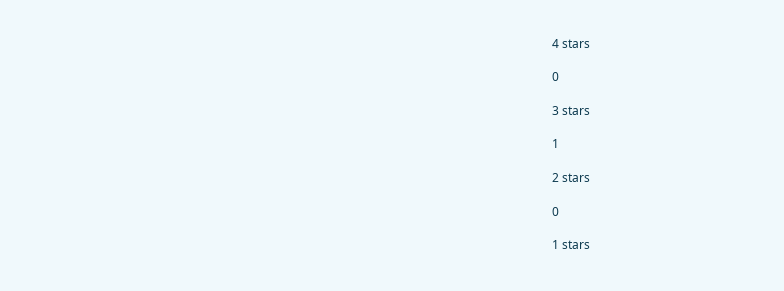4 stars

0

3 stars

1

2 stars

0

1 stars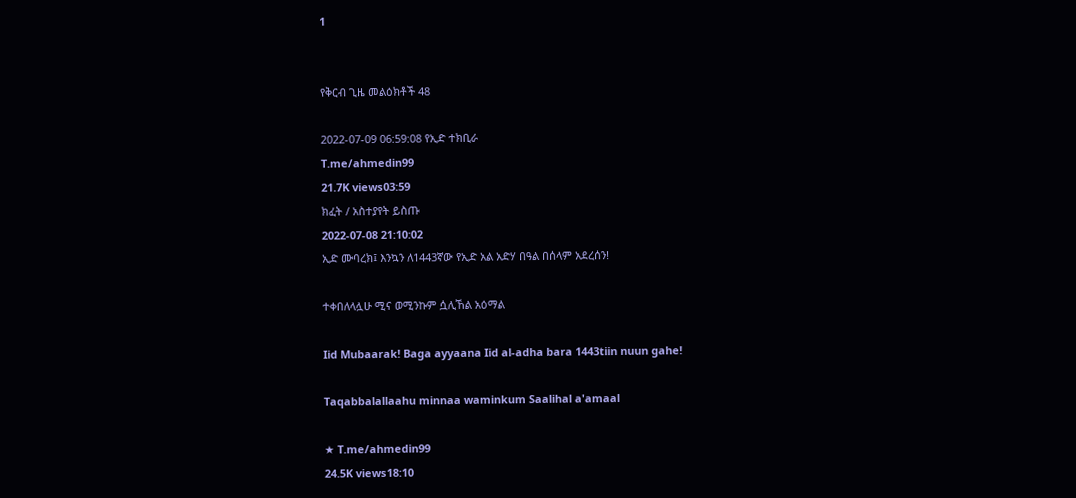1


የቅርብ ጊዜ መልዕክቶች 48

2022-07-09 06:59:08 የኢድ ተክቢራ
T.me/ahmedin99
21.7K views03:59
ክፈት / አስተያየት ይስጡ
2022-07-08 21:10:02
ኢድ ሙባረክ፤ እንኳን ለ1443ኛው የኢድ አል አድሃ በዓል በሰላም አደረሰን!

ተቀበለላሏሁ ሚና ወሚንኩም ሷሊኸል አዕማል

Iid Mubaarak! Baga ayyaana Iid al-adha bara 1443tiin nuun gahe!

Taqabbalallaahu minnaa waminkum Saalihal a'amaal

★ T.me/ahmedin99
24.5K views18:10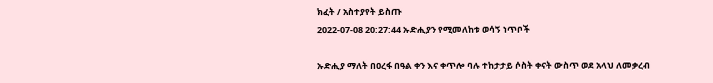ክፈት / አስተያየት ይስጡ
2022-07-08 20:27:44 ኡድሒያን የሚመለከቱ ወሳኝ ነጥቦች

ኡድሒያ ማለት በዐረፋ በዓል ቀን እና ቀጥሎ ባሉ ተከታታይ ሶስት ቀናት ውስጥ ወደ አላህ ለመቃረብ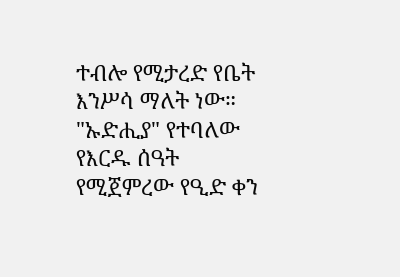ተብሎ የሚታረድ የቤት እንሥሳ ማለት ነው።
"ኡድሒያ" የተባለው የእርዱ ሰዓት የሚጀምረው የዒድ ቀን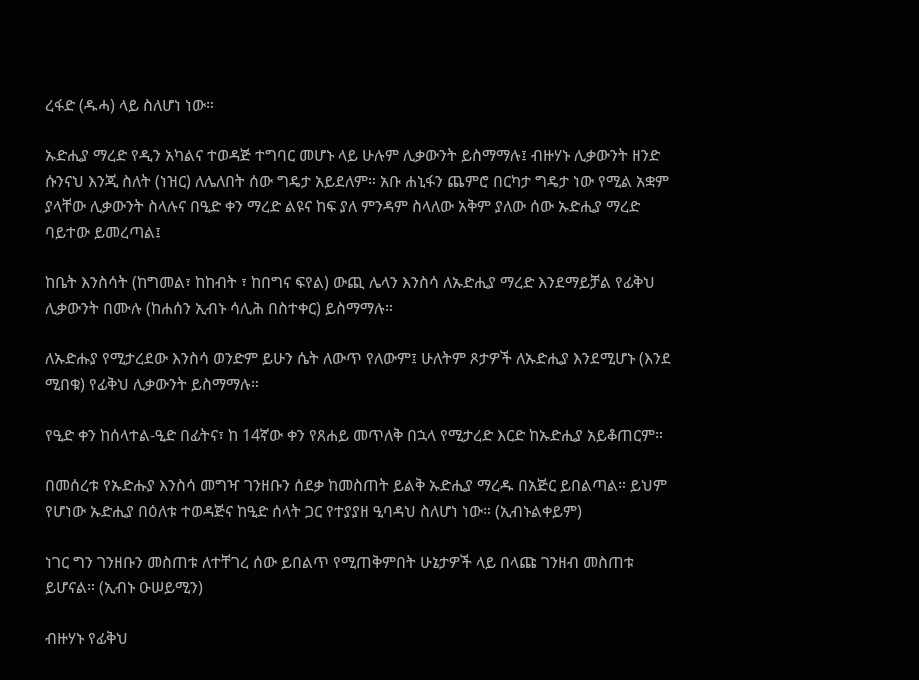ረፋድ (ዱሓ) ላይ ስለሆነ ነው።

ኡድሒያ ማረድ የዲን አካልና ተወዳጅ ተግባር መሆኑ ላይ ሁሉም ሊቃውንት ይስማማሉ፤ ብዙሃኑ ሊቃውንት ዘንድ ሱንናህ እንጂ ስለት (ነዝር) ለሌለበት ሰው ግዴታ አይደለም። አቡ ሐኒፋን ጨምሮ በርካታ ግዴታ ነው የሚል አቋም ያላቸው ሊቃውንት ስላሉና በዒድ ቀን ማረድ ልዩና ከፍ ያለ ምንዳም ስላለው አቅም ያለው ሰው ኡድሒያ ማረድ ባይተው ይመረጣል፤

ከቤት እንስሳት (ከግመል፣ ከከብት ፣ ከበግና ፍየል) ውጪ ሌላን እንስሳ ለኡድሒያ ማረድ እንደማይቻል የፊቅህ ሊቃውንት በሙሉ (ከሐሰን ኢብኑ ሳሊሕ በስተቀር) ይስማማሉ።

ለኡድሑያ የሚታረደው እንስሳ ወንድም ይሁን ሴት ለውጥ የለውም፤ ሁለትም ጾታዎች ለኡድሒያ እንደሚሆኑ (እንደ ሚበቁ) የፊቅህ ሊቃውንት ይስማማሉ።

የዒድ ቀን ከሰላተል-ዒድ በፊትና፣ ከ 14ኛው ቀን የጸሐይ መጥለቅ በኋላ የሚታረድ እርድ ከኡድሒያ አይቆጠርም።

በመሰረቱ የኡድሑያ እንስሳ መግዣ ገንዘቡን ሰደቃ ከመስጠት ይልቅ ኡድሒያ ማረዱ በአጅር ይበልጣል። ይህም የሆነው ኡድሒያ በዕለቱ ተወዳጅና ከዒድ ሰላት ጋር የተያያዘ ዒባዳህ ስለሆነ ነው። (ኢብኑልቀይም)

ነገር ግን ገንዘቡን መስጠቱ ለተቸገረ ሰው ይበልጥ የሚጠቅምበት ሁኔታዎች ላይ በላጩ ገንዘብ መስጠቱ ይሆናል። (ኢብኑ ዑሠይሚን)

ብዙሃኑ የፊቅህ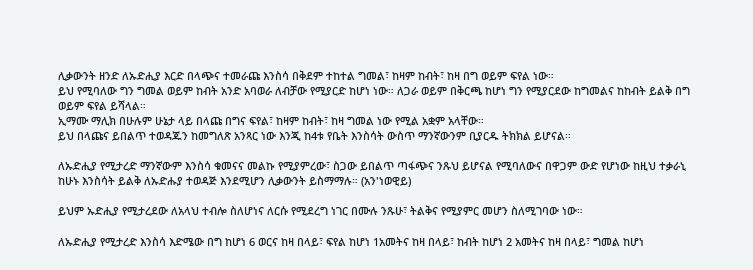ሊቃውንት ዘንድ ለኡድሒያ እርድ በላጭና ተመራጩ እንስሳ በቅደም ተከተል ግመል፣ ከዛም ከብት፣ ከዛ በግ ወይም ፍየል ነው።
ይህ የሚባለው ግን ግመል ወይም ከብት አንድ አባወራ ለብቻው የሚያርድ ከሆነ ነው። ለጋራ ወይም በቅርጫ ከሆነ ግን የሚያርደው ከግመልና ከከብት ይልቅ በግ ወይም ፍየል ይሻላል።
ኢማሙ ማሊክ በሁሉም ሁኔታ ላይ በላጩ በግና ፍየል፣ ከዛም ከብት፣ ከዛ ግመል ነው የሚል አቋም አላቸው።
ይህ በላጩና ይበልጥ ተወዳጁን ከመግለጽ አንጻር ነው እንጂ ከ4ቱ የቤት እንስሳት ውስጥ ማንኛውንም ቢያርዱ ትክክል ይሆናል።

ለኡድሒያ የሚታረድ ማንኛውም እንስሳ ቁመናና መልኩ የሚያምረው፣ ስጋው ይበልጥ ጣፋጭና ንጹህ ይሆናል የሚባለውና በዋጋም ውድ የሆነው ከዚህ ተቃራኒ ከሁኑ እንስሳት ይልቅ ለኡድሑያ ተወዳጅ እንደሚሆን ሊቃውንት ይስማማሉ። (አን'ነወዊይ)

ይህም ኡድሒያ የሚታረደው ለአላህ ተብሎ ስለሆነና ለርሱ የሚደረግ ነገር በሙሉ ንጹሁ፣ ትልቅና የሚያምር መሆን ስለሚገባው ነው።

ለኡድሒያ የሚታረድ እንስሳ እድሜው በግ ከሆነ 6 ወርና ከዛ በላይ፣ ፍየል ከሆነ 1አመትና ከዛ በላይ፣ ከብት ከሆነ 2 አመትና ከዛ በላይ፣ ግመል ከሆነ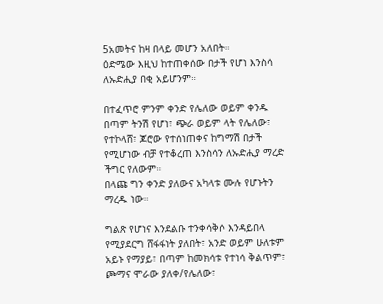5አመትና ከዛ በላይ መሆን አለበት።
ዕድሜው እዚህ ከተጠቀሰው በታች የሆነ እንስሳ ለኡድሒያ በቂ አይሆንም።

በተፈጥሮ ምንም ቀንድ የሌለው ወይም ቀንዱ በጣም ትንሽ የሆነ፣ ጭራ ወይም ላት የሌለው፣ የተኮላሸ፣ ጆሮው የተሰነጠቀና ከግማሽ በታች የሚሆነው ብቻ የተቆረጠ እንስሳን ለኡድሒያ ማረድ ችግር የለውም።
በላጩ ግን ቀንድ ያለውና አካላቱ ሙሉ የሆኑትን ማረዱ ነው።

ግልጽ የሆነና እንደልቡ ተንቀሳቅሶ እንዳይበላ የሚያደርግ ሸፋፋነት ያለበት፣ አንድ ወይም ሁለቱም አይኑ የማያይ፣ በጣም ከመክሳቱ የተነሳ ቅልጥም፣ ጮማና ሞራው ያለቀ/የሌለው፣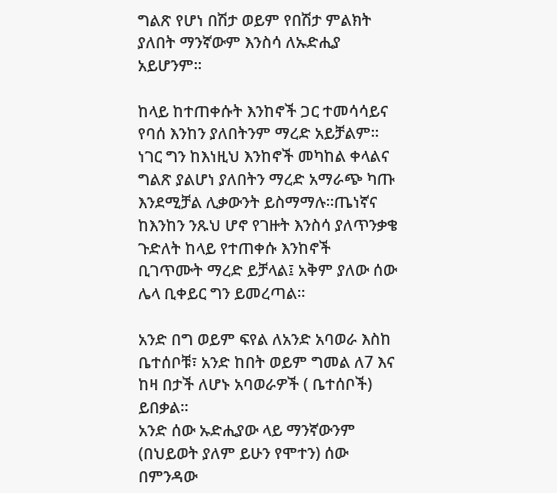ግልጽ የሆነ በሽታ ወይም የበሽታ ምልክት ያለበት ማንኛውም እንስሳ ለኡድሒያ አይሆንም።

ከላይ ከተጠቀሱት እንከኖች ጋር ተመሳሳይና የባሰ እንከን ያለበትንም ማረድ አይቻልም።
ነገር ግን ከእነዚህ እንከኖች መካከል ቀላልና ግልጽ ያልሆነ ያለበትን ማረድ አማራጭ ካጡ እንደሚቻል ሊቃውንት ይስማማሉ።ጤነኛና ከእንከን ንጹህ ሆኖ የገዙት እንስሳ ያለጥንቃቄ ጉድለት ከላይ የተጠቀሱ እንከኖች ቢገጥሙት ማረድ ይቻላል፤ አቅም ያለው ሰው ሌላ ቢቀይር ግን ይመረጣል።

አንድ በግ ወይም ፍየል ለአንድ አባወራ እስከ ቤተሰቦቹ፣ አንድ ከበት ወይም ግመል ለ7 እና ከዛ በታች ለሆኑ አባወራዎች ( ቤተሰቦች) ይበቃል።
አንድ ሰው ኡድሒያው ላይ ማንኛውንም (በህይወት ያለም ይሁን የሞተን) ሰው በምንዳው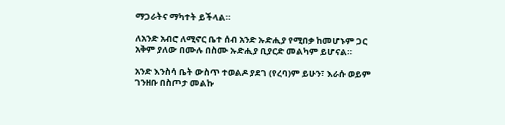ማጋራትና ማካተት ይችላል።

ለአንድ አብሮ ለሚኖር ቤተ ሰብ አንድ ኡድሒያ የሚበቃ ከመሆኑም ጋር አቅም ያለው በሙሉ በስሙ ኡድሒያ ቢያርድ መልካም ይሆናል።

አንድ እንስሳ ቤት ውስጥ ተወልዶ ያደገ (የረባ)ም ይሁን፣ እራሱ ወይም ገንዘቡ በስጦታ መልኩ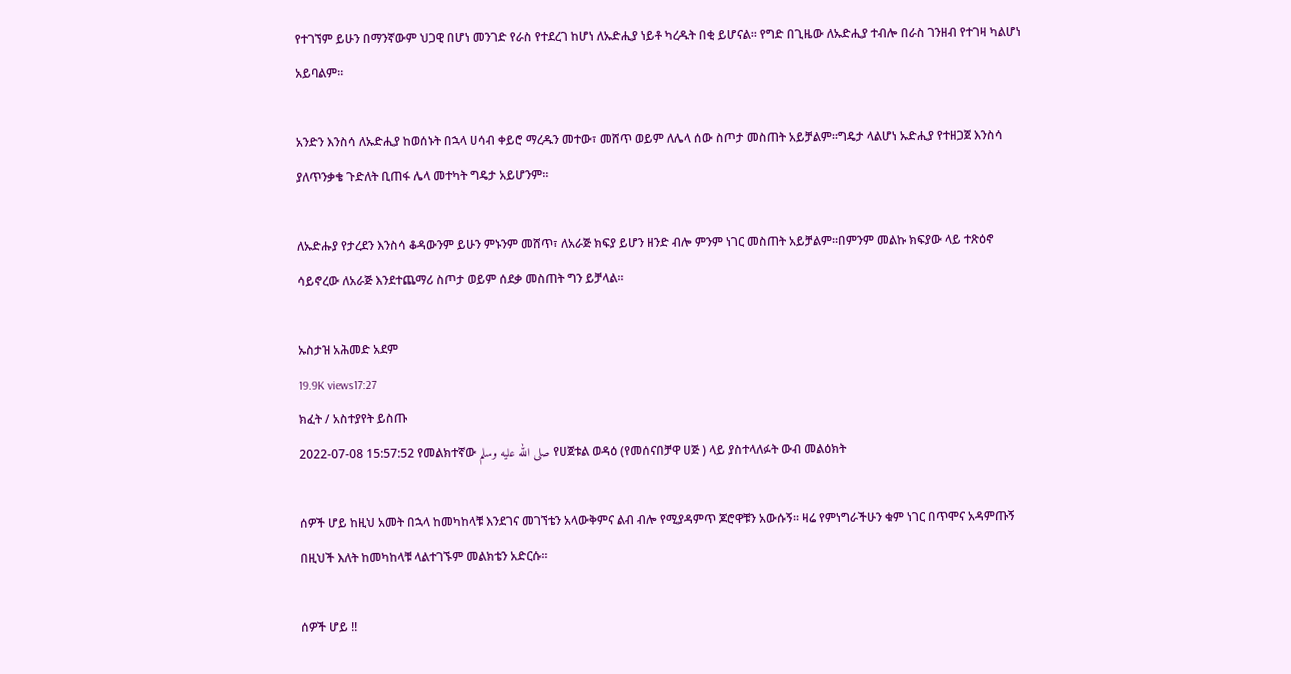የተገኘም ይሁን በማንኛውም ህጋዊ በሆነ መንገድ የራስ የተደረገ ከሆነ ለኡድሒያ ነይቶ ካረዱት በቂ ይሆናል። የግድ በጊዜው ለኡድሒያ ተብሎ በራስ ገንዘብ የተገዛ ካልሆነ አይባልም።

አንድን እንስሳ ለኡድሒያ ከወሰኑት በኋላ ሀሳብ ቀይሮ ማረዱን መተው፣ መሸጥ ወይም ለሌላ ሰው ስጦታ መስጠት አይቻልም።ግዴታ ላልሆነ ኡድሒያ የተዘጋጀ እንስሳ ያለጥንቃቄ ጉድለት ቢጠፋ ሌላ መተካት ግዴታ አይሆንም።

ለኡድሑያ የታረደን እንስሳ ቆዳውንም ይሁን ምኑንም መሸጥ፣ ለአራጅ ክፍያ ይሆን ዘንድ ብሎ ምንም ነገር መስጠት አይቻልም።በምንም መልኩ ክፍያው ላይ ተጽዕኖ ሳይኖረው ለአራጅ እንደተጨማሪ ስጦታ ወይም ሰደቃ መስጠት ግን ይቻላል።

ኡስታዝ አሕመድ አደም
19.9K views17:27
ክፈት / አስተያየት ይስጡ
2022-07-08 15:57:52 የመልክተኛው صلى الله عليه وسلم የሀጀቱል ወዳዕ (የመሰናበቻዋ ሀጅ ) ላይ ያስተላለፉት ውብ መልዕክት

ሰዎች ሆይ ከዚህ አመት በኋላ ከመካከላቹ እንደገና መገኘቴን አላውቅምና ልብ ብሎ የሚያዳምጥ ጆሮዋቹን አውሱኝ። ዛሬ የምነግራችሁን ቁም ነገር በጥሞና አዳምጡኝ በዚህች እለት ከመካከላቹ ላልተገኙም መልክቴን አድርሱ።

ሰዎች ሆይ !!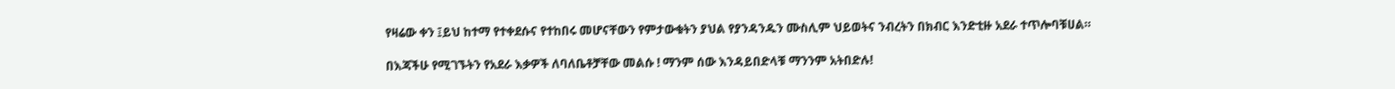የዛሬው ቀን ፤ይህ ከተማ የተቀደሱና የተከበሩ መሆናቸውን የምታውቁትን ያህል የያንዳንዱን ሙስሊም ህይወትና ንብረትን በክብር እንድቲዙ አደራ ተጥሎባቹሀል።

በእጃችሁ የሚገኙትን የአደራ እቃዎች ለባለቤቶቻቸው መልሱ ! ማንም ሰው እንዳይበድላቹ ማንንም አትበድሉ!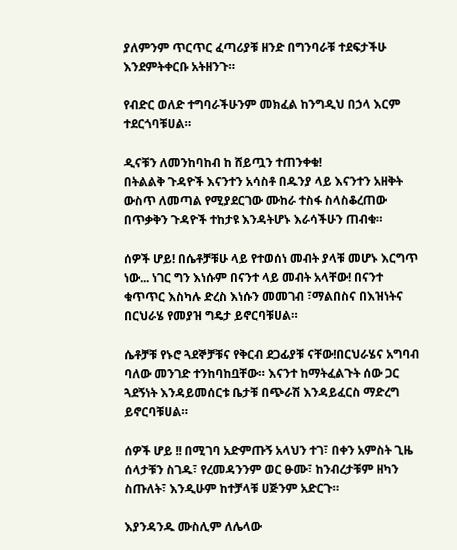ያለምንም ጥርጥር ፈጣሪያቹ ዘንድ በግንባራቹ ተደፍታችሁ እንደምትቀርቡ አትዘንጉ።

የብድር ወለድ ተግባራችሁንም መክፈል ከንግዲህ በኃላ እርም ተደርጎባቹሀል።

ዲናቹን ለመንከባከብ ከ ሸይጧን ተጠንቀቁ!
በትልልቅ ጉዳዮች እናንተን አሳስቶ በዱንያ ላይ እናንተን አዘቅት ውስጥ ለመጣል የሚያደርገው ሙከራ ተስፋ ስላስቆረጠው በጥቃቅን ጉዳዮች ተከታዩ እንዳትሆኑ እራሳችሁን ጠብቁ።

ሰዎች ሆይ! በሴቶቻቹሁ ላይ የተወሰነ መብት ያላቹ መሆኑ እርግጥ ነው... ነገር ግን እነሱም በናንተ ላይ መብት አላቸው! በናንተ ቁጥጥር እስካሉ ድረስ እነሱን መመገብ ፣ማልበስና በእዝነትና በርህራሄ የመያዝ ግዴታ ይኖርባቹሀል።

ሴቶቻቹ የኑሮ ጓደኞቻቹና የቅርብ ደጋፊያቹ ናቸው!በርህራሄና አግባብ ባለው መንገድ ተንከባከቧቸው። እናንተ ከማትፈልጉት ሰው ጋር ጓደኝነት እንዳይመሰርቱ ቤታቹ በጭራሽ እንዳይፈርስ ማድረግ ይኖርባቹሀል።

ሰዎች ሆይ !! በሚገባ አድምጡኝ አላህን ተገ፣ በቀን አምስት ጊዜ ሰላታቹን ስገዱ፣ የረመዳንንም ወር ፁሙ፣ ከንብረታቹም ዘካን ስጡለት፣ እንዲሁም ከተቻላቹ ሀጅንም አድርጉ።

እያንዳንዱ ሙስሊም ለሌላው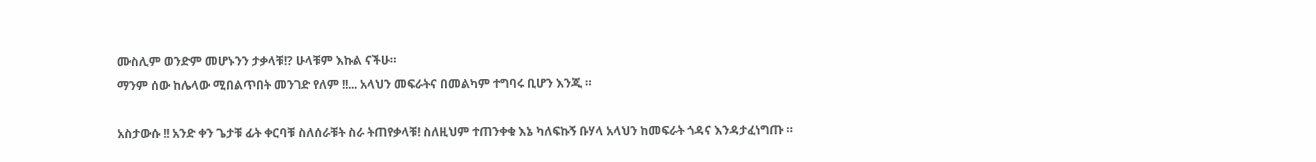ሙስሊም ወንድም መሆኑንን ታቃላቹ!? ሁላቹም እኩል ናችሁ።
ማንም ሰው ከሌላው ሚበልጥበት መንገድ የለም !!... አላህን መፍራትና በመልካም ተግባሩ ቢሆን እንጂ ።

አስታውሱ !! አንድ ቀን ጌታቹ ፊት ቀርባቹ ስለሰራቹት ስራ ትጠየቃላቹ! ስለዚህም ተጠንቀቁ እኔ ካለፍኩኝ ቡሃላ አላህን ከመፍራት ጎዳና እንዳታፈነግጡ ።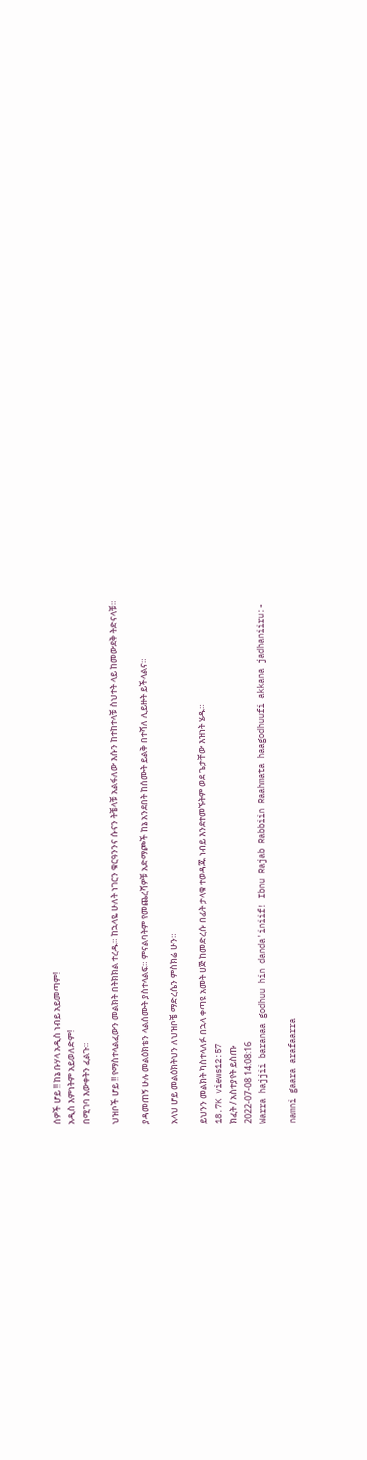ሰዎች ሆይ !! ከኔ ቡሃላ አዲስ ነብይ አይመጣም!
አዲስ እምነትም አይወለድም!
በሚገባ እውቀትን ፈልጉ።

ህዝቦች ሆይ !! የማስተላልፈውን መልክት በትክክል ተረዱ። ከኋላዬ ሁለት ነገርን ቁርዓንንና ሱናን ትቼላቹ አልፋለው እሱን ከተከተላቹ ስህተት ላይ ከመውደቅ ትድናላቹ።

ያዳመጠኝ ሁሉ መልዕክቴን ላልሰሙት ያስተላልፍ። ምናልባትም የመጨረሻዎቹ አድማጮች ከኔ አንደበት ከሰሙት ይልቅ በተሻለ ሊይዙት ይችላልና።

አላህ ሆይ መልዕክትህን ለህዝቦቼ ማድረሴን ምስክሬ ሁን።

ይህንን መልክት ካስተላለፉ በኋላ ቀጣዩ አመት ሀጅ ከመድረሱ በፊት ታላቁ ተወዳጁ ነብይ እንደተመኙትም ወደ ጌታቸው እዝነት ሄዱ።
18.7K views12:57
ክፈት / አስተያየት ይስጡ
2022-07-08 14:08:16
Warra hajjii baranaa godhuu hin danda'iniif! Ibnu Rajab Rabbiin Raahmata haagodhuufi akkana jadhaniiru:-

namni gaara arafaarra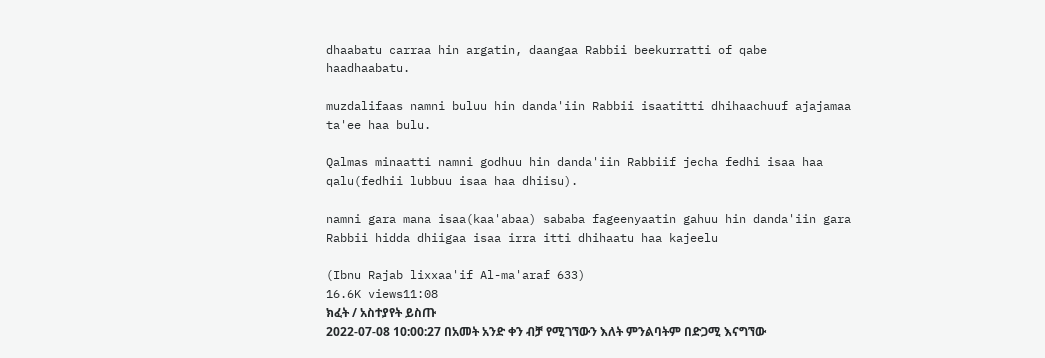dhaabatu carraa hin argatin, daangaa Rabbii beekurratti of qabe haadhaabatu.

muzdalifaas namni buluu hin danda'iin Rabbii isaatitti dhihaachuuf ajajamaa ta'ee haa bulu.

Qalmas minaatti namni godhuu hin danda'iin Rabbiif jecha fedhi isaa haa qalu(fedhii lubbuu isaa haa dhiisu).

namni gara mana isaa(kaa'abaa) sababa fageenyaatin gahuu hin danda'iin gara Rabbii hidda dhiigaa isaa irra itti dhihaatu haa kajeelu

(Ibnu Rajab lixxaa'if Al-ma'araf 633)
16.6K views11:08
ክፈት / አስተያየት ይስጡ
2022-07-08 10:00:27 በአመት አንድ ቀን ብቻ የሚገኘውን እለት ምንልባትም በድጋሚ እናግኘው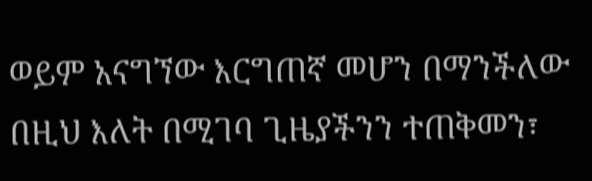ወይም አናግኘው እርግጠኛ መሆን በማንችለው በዚህ እለት በሚገባ ጊዜያችንን ተጠቅመን፣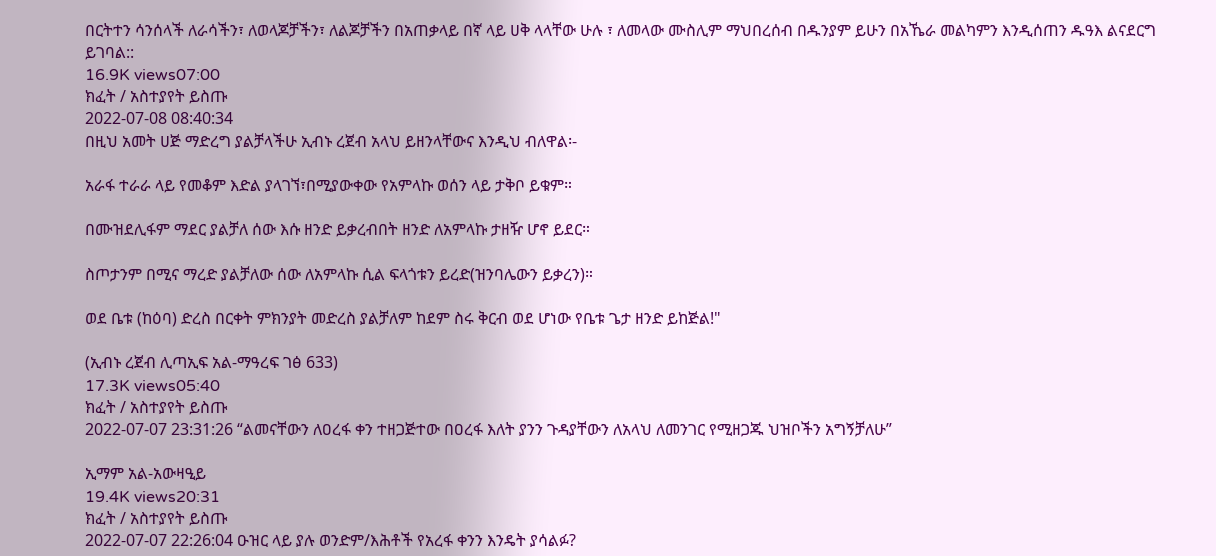በርትተን ሳንሰላች ለራሳችን፣ ለወላጆቻችን፣ ለልጆቻችን በአጠቃላይ በኛ ላይ ሀቅ ላላቸው ሁሉ ፣ ለመላው ሙስሊም ማህበረሰብ በዱንያም ይሁን በአኼራ መልካምን እንዲሰጠን ዱዓእ ልናደርግ ይገባል::
16.9K views07:00
ክፈት / አስተያየት ይስጡ
2022-07-08 08:40:34
በዚህ አመት ሀጅ ማድረግ ያልቻላችሁ ኢብኑ ረጀብ አላህ ይዘንላቸውና እንዲህ ብለዋል፡-

አራፋ ተራራ ላይ የመቆም እድል ያላገኘ፣በሚያውቀው የአምላኩ ወሰን ላይ ታቅቦ ይቁም።

በሙዝደሊፋም ማደር ያልቻለ ሰው እሱ ዘንድ ይቃረብበት ዘንድ ለአምላኩ ታዘዥ ሆኖ ይደር።

ስጦታንም በሚና ማረድ ያልቻለው ሰው ለአምላኩ ሲል ፍላጎቱን ይረድ(ዝንባሌውን ይቃረን)።

ወደ ቤቱ (ከዕባ) ድረስ በርቀት ምክንያት መድረስ ያልቻለም ከደም ስሩ ቅርብ ወደ ሆነው የቤቱ ጌታ ዘንድ ይከጅል!"

(ኢብኑ ረጀብ ሊጣኢፍ አል-ማዓረፍ ገፅ 633)
17.3K views05:40
ክፈት / አስተያየት ይስጡ
2022-07-07 23:31:26 “ልመናቸውን ለዐረፋ ቀን ተዘጋጅተው በዐረፋ እለት ያንን ጉዳያቸውን ለአላህ ለመንገር የሚዘጋጁ ህዝቦችን አግኝቻለሁ”

ኢማም አል-አውዛዒይ
19.4K views20:31
ክፈት / አስተያየት ይስጡ
2022-07-07 22:26:04 ዑዝር ላይ ያሉ ወንድም/እሕቶች የአረፋ ቀንን እንዴት ያሳልፉ?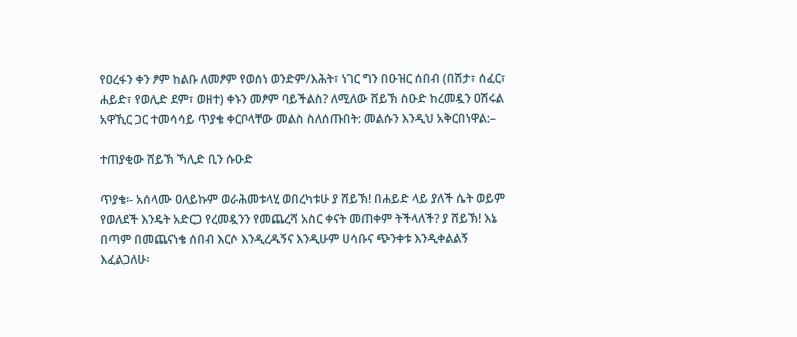የዐረፋን ቀን ፆም ከልቡ ለመፆም የወሰነ ወንድም/እሕት፣ ነገር ግን በዑዝር ሰበብ (በሽታ፣ ሰፈር፣ ሐይድ፣ የወሊድ ደም፣ ወዘተ) ቀኑን መፆም ባይችልስ? ለሚለው ሸይኽ ስዑድ ከረመዷን ዐሽሩል አዋኺር ጋር ተመሳሳይ ጥያቄ ቀርቦላቸው መልስ ስለሰጡበት: መልሱን እንዲህ አቅርበነዋል:–

ተጠያቂው ሸይኽ ኻሊድ ቢን ሱዑድ

ጥያቄ፡- አሰላሙ ዐለይኩም ወራሕመቱላሂ ወበረካቱሁ ያ ሸይኽ! በሐይድ ላይ ያለች ሴት ወይም የወለደች እንዴት አድርጋ የረመዷንን የመጨረሻ አስር ቀናት መጠቀም ትችላለች? ያ ሸይኽ! እኔ በጣም በመጨናነቄ ሰበብ እርሶ እንዲረዱኝና እንዲሁም ሀሳቡና ጭንቀቱ እንዲቀልልኝ እፈልጋለሁ፡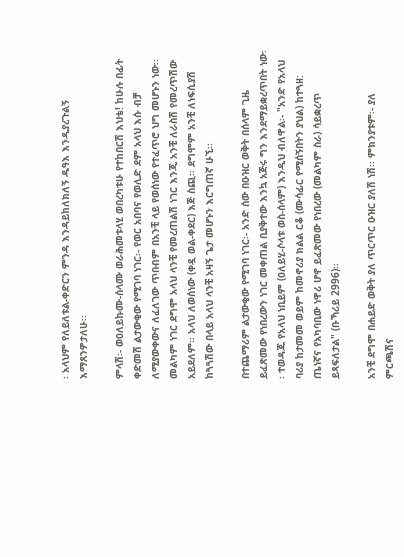፡ አላህም የለይለቱል-ቀድርን ምንዳ እንዳይከለክለኝ ዱዓእ እንዲያረጉልኝ እማጸንዎታለሁ፡፡

ምላሽ፡- ወዐለይኩሙ-ሰላሙ ወራሕመቱላሂ ወበረካቱሁ የተከበርሽ እህቴ! ከሁሉ በፊት ቀድመሽ ልታውቂው የሚገባ ነገር፡- የወር አበባና የወሊድ ደም አላህ እሱ ብቻ ለሚያውቀውና ለፈለገው ጥበብም በአንቺ ላይ የወሰነው የተፈጥሮ ህግ መሆኑን ነው፡፡ መልካም ነገር ደግሞ አላህ ላንቺ የመረጠልሽ ነገር እንጂ አንቺ ለራስሽ የመረጥሽው አይደለም፡፡ አላህ ለወሰነው (ቀዷ ወል-ቀደር) እጅ ስጪ፡፡ ደግሞም አንቺ ለነፍሲያሽ ከጓጓሽው በላይ አላህ ላንቺ አዛኝ ጌታ መሆኑን እርግጠኛ ሁኚ፡፡

በተጨማሪም ልታውቂው የሚገባ ነገር፡- አንድ ሰው በዑዝር ወቅት በሰላም ጊዜ ይፈጽመው የነበረውን ነገር መቀጠል ቢያቅተው እንኳ አጅሩ ግን እንደማይቋረጥበት ነው፡፡ ተወዳጁ የአላህ ነቢይም (ዐለይሂ-ሶላቱ ወስ-ሰላም) እንዲህ ብለዋል፡- "አንድ የአላህ ባሪያ ከታመመ ወይም ከመኖሪያ ክልል ርቆ (ሙሳፊር የሚሰኝበትን ያህል) ከተጓዘ: ጤነኛና የአካባቢው ነዋሪ ሆኖ ይፈጽመው የነበረው (መልካም ስራ) ሳይቋረጥ ይጻፍለታል" (ቡኻሪይ 2996)፡፡

አንቺ ደግሞ በሐይድ ወቅት ያለ ጥርጥር ዑዝር ያለሽ ነሽ፡፡ ምክንያቱም፡- ያለ ምርጫሽና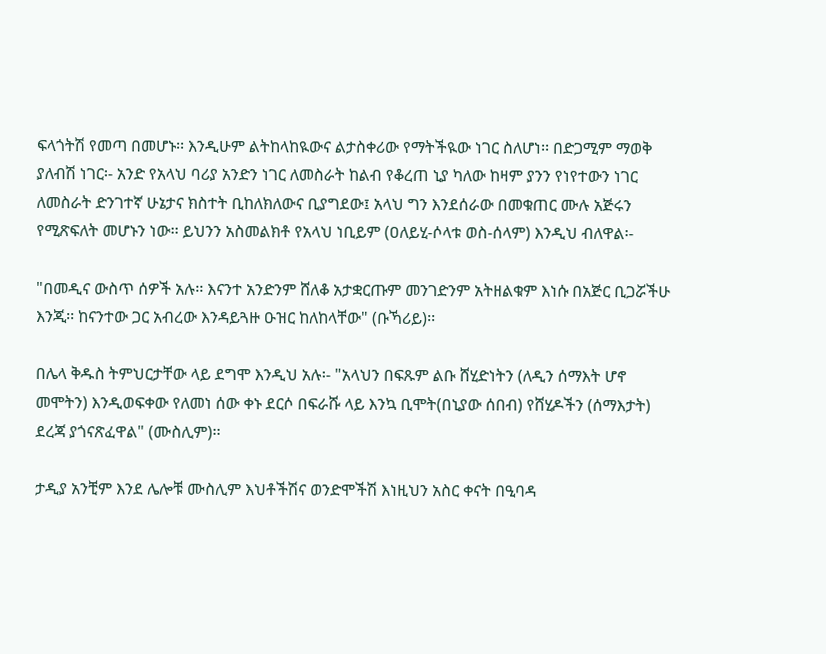ፍላጎትሽ የመጣ በመሆኑ፡፡ እንዲሁም ልትከላከዪውና ልታስቀሪው የማትችዪው ነገር ስለሆነ፡፡ በድጋሚም ማወቅ ያለብሽ ነገር፡- አንድ የአላህ ባሪያ አንድን ነገር ለመስራት ከልብ የቆረጠ ኒያ ካለው ከዛም ያንን የነየተውን ነገር ለመስራት ድንገተኛ ሁኔታና ክስተት ቢከለክለውና ቢያግደው፤ አላህ ግን እንደሰራው በመቁጠር ሙሉ አጅሩን የሚጽፍለት መሆኑን ነው፡፡ ይህንን አስመልክቶ የአላህ ነቢይም (ዐለይሂ-ሶላቱ ወስ-ሰላም) እንዲህ ብለዋል፡-

"በመዲና ውስጥ ሰዎች አሉ፡፡ እናንተ አንድንም ሸለቆ አታቋርጡም መንገድንም አትዘልቁም እነሱ በአጅር ቢጋሯችሁ እንጂ፡፡ ከናንተው ጋር አብረው እንዳይጓዙ ዑዝር ከለከላቸው" (ቡኻሪይ)፡፡

በሌላ ቅዱስ ትምህርታቸው ላይ ደግሞ እንዲህ አሉ፡- "አላህን በፍጹም ልቡ ሸሂድነትን (ለዲን ሰማእት ሆኖ መሞትን) እንዲወፍቀው የለመነ ሰው ቀኑ ደርሶ በፍራሹ ላይ እንኳ ቢሞት(በኒያው ሰበብ) የሸሂዶችን (ሰማእታት) ደረጃ ያጎናጽፈዋል" (ሙስሊም)፡፡

ታዲያ አንቺም እንደ ሌሎቹ ሙስሊም እህቶችሽና ወንድሞችሽ እነዚህን አስር ቀናት በዒባዳ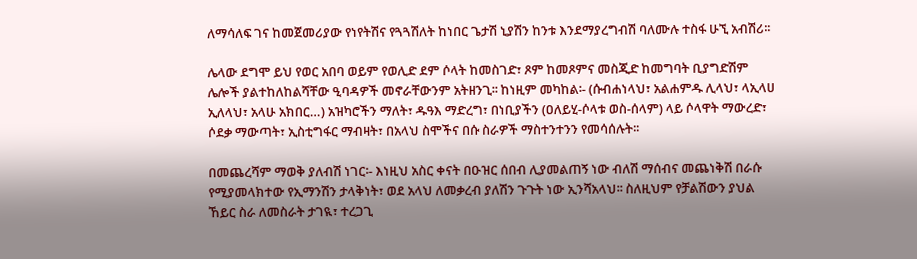ለማሳለፍ ገና ከመጀመሪያው የነየትሽና የጓጓሽለት ከነበር ጌታሽ ኒያሽን ከንቱ እንደማያረግብሽ ባለሙሉ ተስፋ ሁኚ አብሽሪ፡፡

ሌላው ደግሞ ይህ የወር አበባ ወይም የወሊድ ደም ሶላት ከመስገድ፣ ጾም ከመጾምና መስጂድ ከመግባት ቢያግድሽም ሌሎች ያልተከለከልሻቸው ዒባዳዎች መኖራቸውንም አትዘንጊ፡፡ ከነዚም መካከል፡- (ሱብሐነላህ፣ አልሐምዱ ሊላህ፣ ላኢላሀ ኢለላህ፣ አላሁ አክበር…) አዝካሮችን ማለት፣ ዱዓእ ማድረግ፣ በነቢያችን (ዐለይሂ-ሶላቱ ወስ-ሰላም) ላይ ሶላዋት ማውረድ፣ ሶደቃ ማውጣት፣ ኢስቲግፋር ማብዛት፣ በአላህ ስሞችና በሱ ስራዎች ማስተንተንን የመሳሰሉት፡፡

በመጨረሻም ማወቅ ያለብሽ ነገር፡- እነዚህ አስር ቀናት በዑዝር ሰበብ ሊያመልጠኝ ነው ብለሽ ማሰብና መጨነቅሽ በራሱ የሚያመላክተው የኢማንሽን ታላቅነት፣ ወደ አላህ ለመቃረብ ያለሽን ጉጉት ነው ኢንሻአላህ፡፡ ስለዚህም የቻልሽውን ያህል ኸይር ስራ ለመስራት ታገዪ፣ ተረጋጊ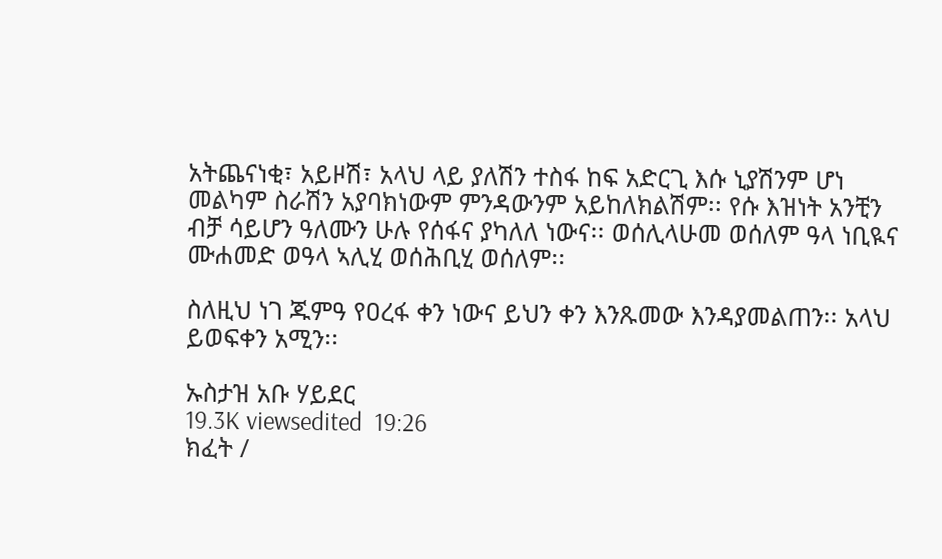አትጨናነቂ፣ አይዞሽ፣ አላህ ላይ ያለሽን ተስፋ ከፍ አድርጊ እሱ ኒያሽንም ሆነ መልካም ስራሽን አያባክነውም ምንዳውንም አይከለክልሽም፡፡ የሱ እዝነት አንቺን ብቻ ሳይሆን ዓለሙን ሁሉ የሰፋና ያካለለ ነውና፡፡ ወሰሊላሁመ ወሰለም ዓላ ነቢዪና ሙሐመድ ወዓላ ኣሊሂ ወሰሕቢሂ ወሰለም፡፡

ስለዚህ ነገ ጁምዓ የዐረፋ ቀን ነውና ይህን ቀን እንጹመው እንዳያመልጠን፡፡ አላህ ይወፍቀን አሚን፡፡

ኡስታዝ አቡ ሃይደር
19.3K viewsedited  19:26
ክፈት /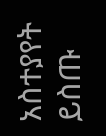አስተያየት ይስጡ